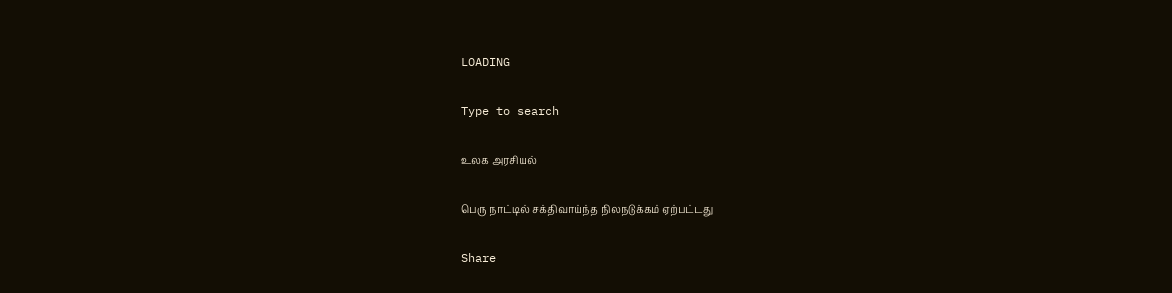LOADING

Type to search

உலக அரசியல்

பெரு நாட்டில் சக்திவாய்ந்த நிலநடுக்கம் ஏற்பட்டது

Share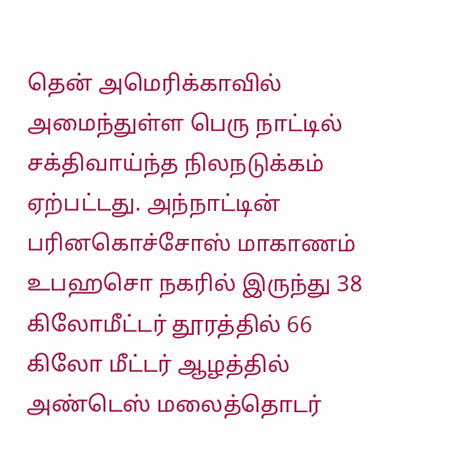தென் அமெரிக்காவில் அமைந்துள்ள பெரு நாட்டில் சக்திவாய்ந்த நிலநடுக்கம் ஏற்பட்டது. அந்நாட்டின் பரினகொச்சோஸ் மாகாணம் உபஹசொ நகரில் இருந்து 38 கிலோமீட்டர் தூரத்தில் 66 கிலோ மீட்டர் ஆழத்தில் அண்டெஸ் மலைத்தொடர்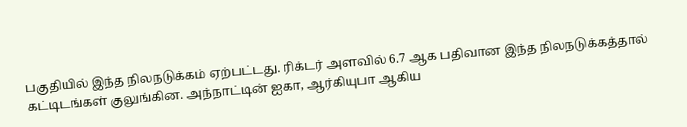பகுதியில் இந்த நிலநடுக்கம் ஏற்பட்டது. ரிக்டர் அளவில் 6.7 ஆக பதிவான இந்த நிலநடுக்கத்தால் கட்டிடங்கள் குலுங்கின. அந்நாட்டின் ஐகா, ஆர்கியுபா ஆகிய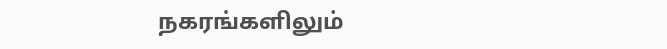நகரங்களிலும்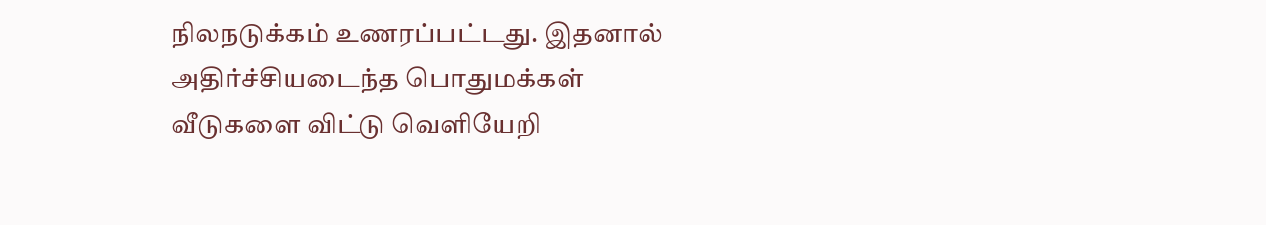நிலநடுக்கம் உணரப்பட்டது. இதனால் அதிர்ச்சியடைந்த பொதுமக்கள் வீடுகளை விட்டு வெளியேறி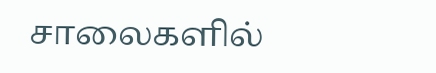சாலைகளில்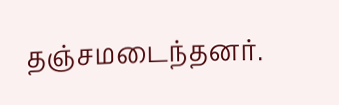தஞ்சமடைந்தனர்.